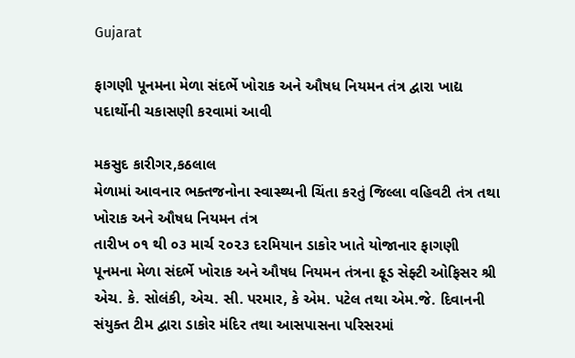Gujarat

ફાગણી પૂનમના મેળા સંદર્ભે ખોરાક અને ઔષધ નિયમન તંત્ર દ્વારા ખાદ્ય પદાર્થોની ચકાસણી કરવામાં આવી

મકસુદ કારીગર,કઠલાલ
મેળામાં આવનાર ભક્તજનોના સ્વાસ્થ્યની ચિંતા કરતું જિલ્લા વહિવટી તંત્ર તથા ખોરાક અને ઔષધ નિયમન તંત્ર
તારીખ ૦૧ થી ૦૩ માર્ચ ૨૦૨૩ દરમિયાન ડાકોર ખાતે યોજાનાર ફાગણી પૂનમના મેળા સંદર્ભે ખોરાક અને ઔષધ નિયમન તંત્રના ફૂડ સેફ્ટી ઓફિસર શ્રી એચ. કે. સોલંકી, એચ. સી. પરમાર, કે એમ. પટેલ તથા એમ.જે. દિવાનની સંયુક્ત ટીમ દ્વારા ડાકોર મંદિર તથા આસપાસના પરિસરમાં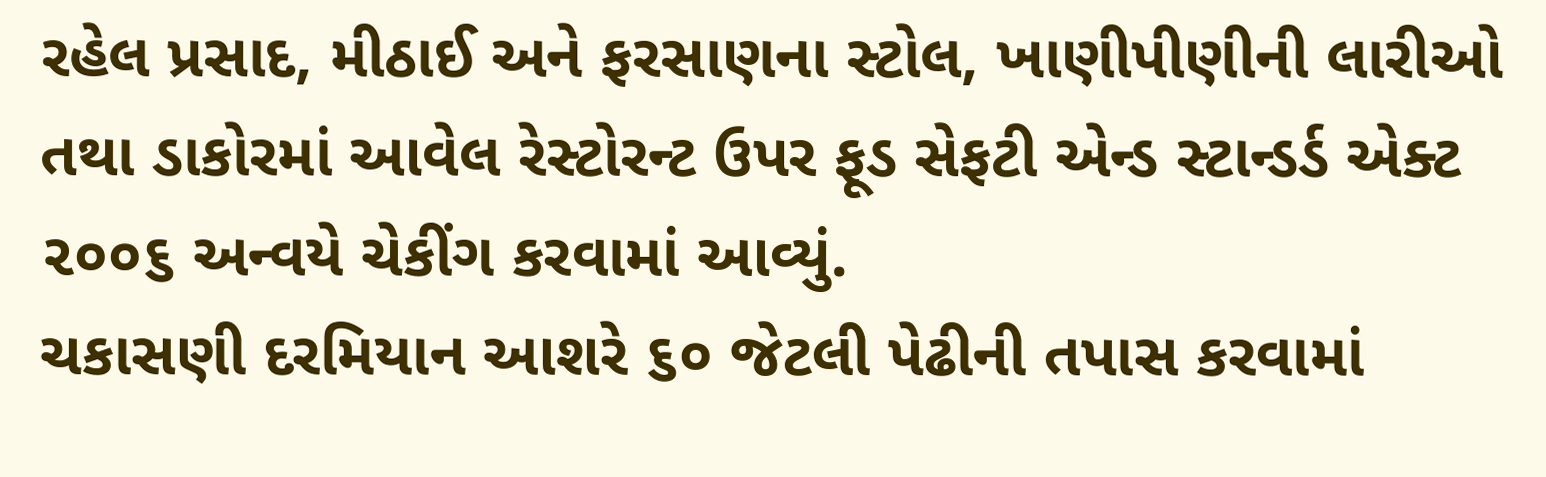રહેલ પ્રસાદ, મીઠાઈ અને ફરસાણના સ્ટોલ, ખાણીપીણીની લારીઓ તથા ડાકોરમાં આવેલ રેસ્ટોરન્ટ ઉપર ફૂડ સેફટી એન્ડ સ્ટાન્ડર્ડ એક્ટ ૨૦૦૬ અન્વયે ચેકીંગ કરવામાં આવ્યું.
ચકાસણી દરમિયાન આશરે ૬૦ જેટલી પેઢીની તપાસ કરવામાં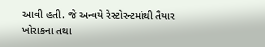આવી હતી. જે અન્વયે રેસ્ટોરન્ટમાંથી તૈયાર ખોરાકના તથા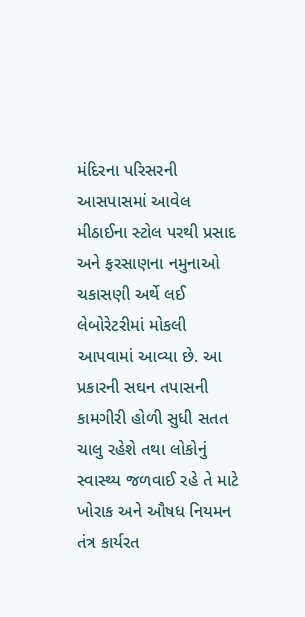મંદિરના પરિસરની આસપાસમાં આવેલ મીઠાઈના સ્ટોલ પરથી પ્રસાદ અને ફરસાણના નમુનાઓ ચકાસણી અર્થે લઈ લેબોરેટરીમાં મોકલી આપવામાં આવ્યા છે. આ પ્રકારની સઘન તપાસની કામગીરી હોળી સુધી સતત ચાલુ રહેશે તથા લોકોનું સ્વાસ્થ્ય જળવાઈ રહે તે માટે ખોરાક અને ઔષધ નિયમન તંત્ર કાર્યરત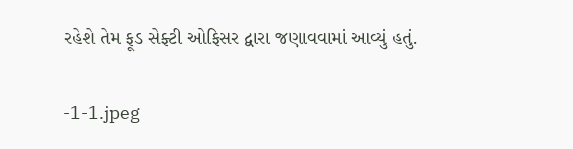રહેશે તેમ ફૂડ સેફ્ટી ઓફિસર દ્વારા જણાવવામાં આવ્યું હતું.

-1-1.jpeg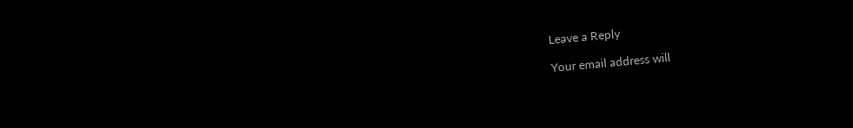Leave a Reply

Your email address will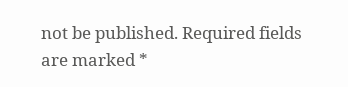not be published. Required fields are marked *